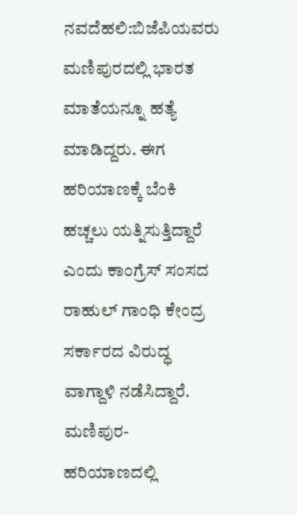ನವದೆಹಲಿ:ಬಿಜೆಪಿಯವರು ಮಣಿಪುರದಲ್ಲಿ ಭಾರತ ಮಾತೆಯನ್ನೂ ಹತ್ಯೆ ಮಾಡಿದ್ದರು. ಈಗ ಹರಿಯಾಣಕ್ಕೆ ಬೆಂಕಿ ಹಚ್ಚಲು ಯತ್ನಿಸುತ್ತಿದ್ದಾರೆ ಎಂದು ಕಾಂಗ್ರೆಸ್ ಸಂಸದ ರಾಹುಲ್ ಗಾಂಧಿ ಕೇಂದ್ರ ಸರ್ಕಾರದ ವಿರುದ್ಧ ವಾಗ್ದಾಳಿ ನಡೆಸಿದ್ದಾರೆ. ಮಣಿಪುರ-ಹರಿಯಾಣದಲ್ಲಿ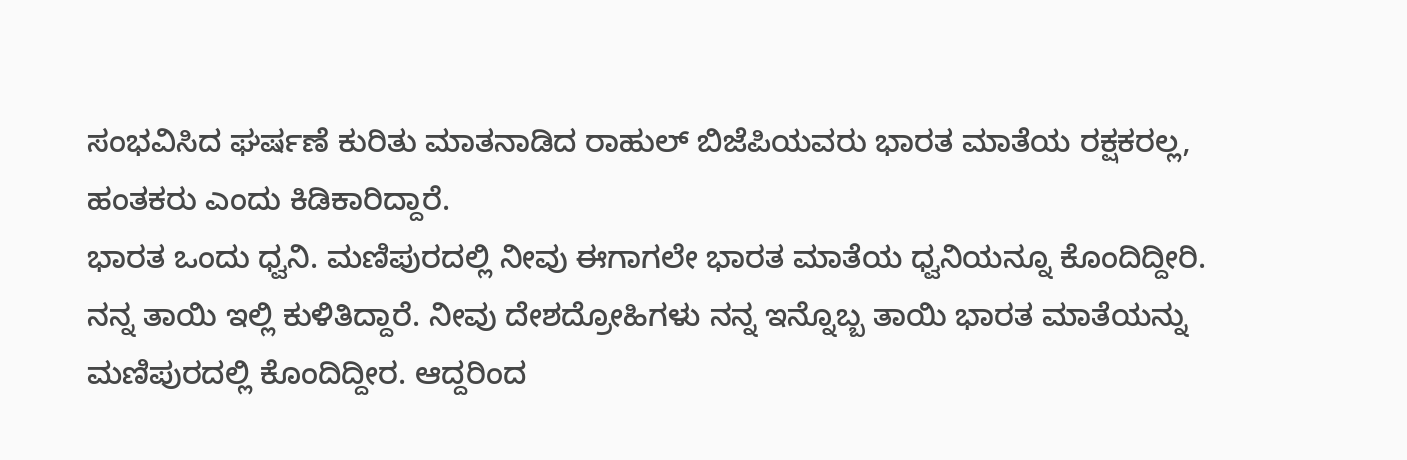ಸಂಭವಿಸಿದ ಘರ್ಷಣೆ ಕುರಿತು ಮಾತನಾಡಿದ ರಾಹುಲ್ ಬಿಜೆಪಿಯವರು ಭಾರತ ಮಾತೆಯ ರಕ್ಷಕರಲ್ಲ, ಹಂತಕರು ಎಂದು ಕಿಡಿಕಾರಿದ್ದಾರೆ.
ಭಾರತ ಒಂದು ಧ್ವನಿ. ಮಣಿಪುರದಲ್ಲಿ ನೀವು ಈಗಾಗಲೇ ಭಾರತ ಮಾತೆಯ ಧ್ವನಿಯನ್ನೂ ಕೊಂದಿದ್ದೀರಿ. ನನ್ನ ತಾಯಿ ಇಲ್ಲಿ ಕುಳಿತಿದ್ದಾರೆ. ನೀವು ದೇಶದ್ರೋಹಿಗಳು ನನ್ನ ಇನ್ನೊಬ್ಬ ತಾಯಿ ಭಾರತ ಮಾತೆಯನ್ನು ಮಣಿಪುರದಲ್ಲಿ ಕೊಂದಿದ್ದೀರ. ಆದ್ದರಿಂದ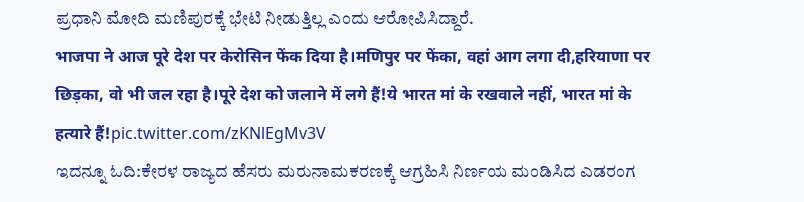ಪ್ರಧಾನಿ ಮೋದಿ ಮಣಿಪುರಕ್ಕೆ ಭೇಟಿ ನೀಡುತ್ತಿಲ್ಲ ಎಂದು ಆರೋಪಿಸಿದ್ದಾರೆ.
भाजपा ने आज पूरे देश पर केरोसिन फेंक दिया है।मणिपुर पर फेंका, वहां आग लगा दी,हरियाणा पर छिड़का, वो भी जल रहा है।पूरे देश को जलाने में लगे हैं!ये भारत मां के रखवाले नहीं, भारत मां के हत्यारे हैं!pic.twitter.com/zKNlEgMv3V
ಇದನ್ನೂ ಓದಿ:ಕೇರಳ ರಾಜ್ಯದ ಹೆಸರು ಮರುನಾಮಕರಣಕ್ಕೆ ಆಗ್ರಹಿಸಿ ನಿರ್ಣಯ ಮಂಡಿಸಿದ ಎಡರಂಗ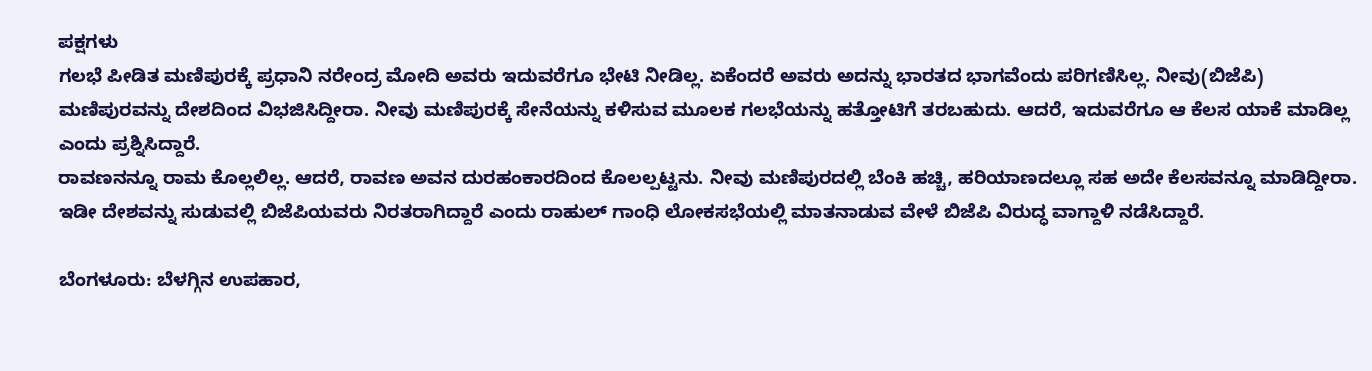ಪಕ್ಷಗಳು
ಗಲಭೆ ಪೀಡಿತ ಮಣಿಪುರಕ್ಕೆ ಪ್ರಧಾನಿ ನರೇಂದ್ರ ಮೋದಿ ಅವರು ಇದುವರೆಗೂ ಭೇಟಿ ನೀಡಿಲ್ಲ. ಏಕೆಂದರೆ ಅವರು ಅದನ್ನು ಭಾರತದ ಭಾಗವೆಂದು ಪರಿಗಣಿಸಿಲ್ಲ. ನೀವು(ಬಿಜೆಪಿ) ಮಣಿಪುರವನ್ನು ದೇಶದಿಂದ ವಿಭಜಿಸಿದ್ದೀರಾ. ನೀವು ಮಣಿಪುರಕ್ಕೆ ಸೇನೆಯನ್ನು ಕಳಿಸುವ ಮೂಲಕ ಗಲಭೆಯನ್ನು ಹತ್ತೋಟಿಗೆ ತರಬಹುದು. ಆದರೆ, ಇದುವರೆಗೂ ಆ ಕೆಲಸ ಯಾಕೆ ಮಾಡಿಲ್ಲ ಎಂದು ಪ್ರಶ್ನಿಸಿದ್ದಾರೆ.
ರಾವಣನನ್ನೂ ರಾಮ ಕೊಲ್ಲಲಿಲ್ಲ. ಆದರೆ, ರಾವಣ ಅವನ ದುರಹಂಕಾರದಿಂದ ಕೊಲಲ್ಪಟ್ಟನು. ನೀವು ಮಣಿಪುರದಲ್ಲಿ ಬೆಂಕಿ ಹಚ್ಚಿ, ಹರಿಯಾಣದಲ್ಲೂ ಸಹ ಅದೇ ಕೆಲಸವನ್ನೂ ಮಾಡಿದ್ದೀರಾ. ಇಡೀ ದೇಶವನ್ನು ಸುಡುವಲ್ಲಿ ಬಿಜೆಪಿಯವರು ನಿರತರಾಗಿದ್ದಾರೆ ಎಂದು ರಾಹುಲ್ ಗಾಂಧಿ ಲೋಕಸಭೆಯಲ್ಲಿ ಮಾತನಾಡುವ ವೇಳೆ ಬಿಜೆಪಿ ವಿರುದ್ಧ ವಾಗ್ದಾಳಿ ನಡೆಸಿದ್ದಾರೆ.

ಬೆಂಗಳೂರು: ಬೆಳಗ್ಗಿನ ಉಪಹಾರ,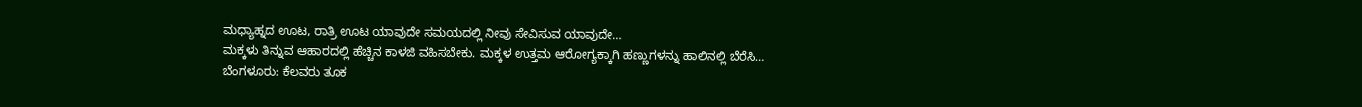ಮಧ್ಯಾಹ್ನದ ಊಟ, ರಾತ್ರಿ ಊಟ ಯಾವುದೇ ಸಮಯದಲ್ಲಿ ನೀವು ಸೇವಿಸುವ ಯಾವುದೇ…
ಮಕ್ಕಳು ತಿನ್ನುವ ಆಹಾರದಲ್ಲಿ ಹೆಚ್ಚಿನ ಕಾಳಜಿ ವಹಿಸಬೇಕು. ಮಕ್ಕಳ ಉತ್ತಮ ಆರೋಗ್ಯಕ್ಕಾಗಿ ಹಣ್ಣುಗಳನ್ನು ಹಾಲಿನಲ್ಲಿ ಬೆರೆಸಿ…
ಬೆಂಗಳೂರು: ಕೆಲವರು ತೂಕ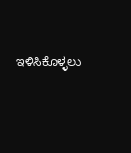ಇಳಿಸಿಕೊಳ್ಳಲು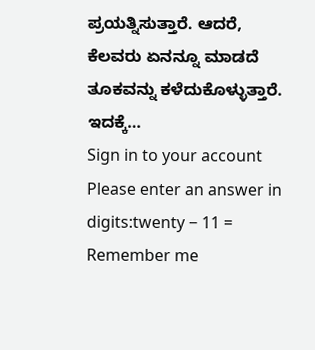ಪ್ರಯತ್ನಿಸುತ್ತಾರೆ. ಆದರೆ, ಕೆಲವರು ಏನನ್ನೂ ಮಾಡದೆ ತೂಕವನ್ನು ಕಳೆದುಕೊಳ್ಳುತ್ತಾರೆ. ಇದಕ್ಕೆ…
Sign in to your account
Please enter an answer in digits:twenty − 11 =
Remember me